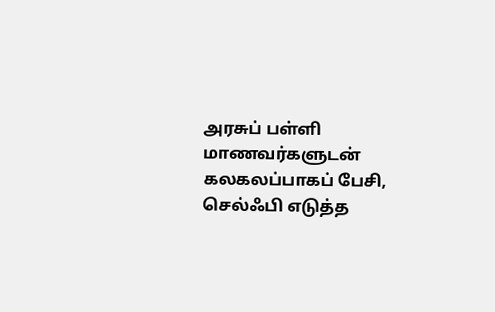அரசுப் பள்ளி மாணவர்களுடன் கலகலப்பாகப் பேசி, செல்ஃபி எடுத்த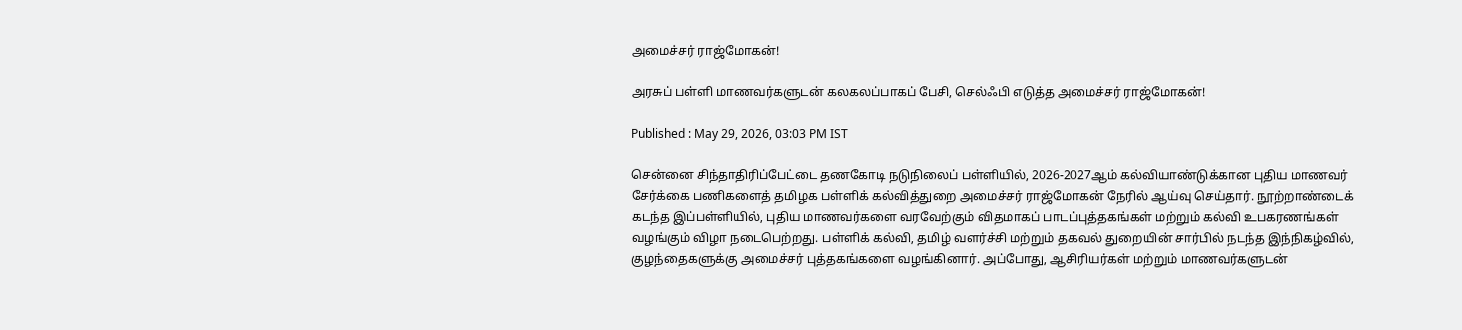அமைச்சர் ராஜ்மோகன்!

அரசுப் பள்ளி மாணவர்களுடன் கலகலப்பாகப் பேசி, செல்ஃபி எடுத்த அமைச்சர் ராஜ்மோகன்!

Published : May 29, 2026, 03:03 PM IST

சென்னை சிந்தாதிரிப்பேட்டை தணகோடி நடுநிலைப் பள்ளியில், 2026-2027ஆம் கல்வியாண்டுக்கான புதிய மாணவர் சேர்க்கை பணிகளைத் தமிழக பள்ளிக் கல்வித்துறை அமைச்சர் ராஜ்மோகன் நேரில் ஆய்வு செய்தார். நூற்றாண்டைக் கடந்த இப்பள்ளியில், புதிய மாணவர்களை வரவேற்கும் விதமாகப் பாடப்புத்தகங்கள் மற்றும் கல்வி உபகரணங்கள் வழங்கும் விழா நடைபெற்றது. பள்ளிக் கல்வி, தமிழ் வளர்ச்சி மற்றும் தகவல் துறையின் சார்பில் நடந்த இந்நிகழ்வில், குழந்தைகளுக்கு அமைச்சர் புத்தகங்களை வழங்கினார். அப்போது, ஆசிரியர்கள் மற்றும் மாணவர்களுடன்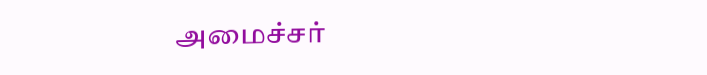அமைச்சர்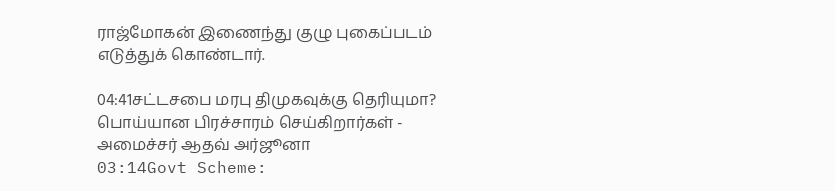ராஜ்மோகன் இணைந்து குழு புகைப்படம் எடுத்துக் கொண்டார்.

04:41சட்டசபை மரபு திமுகவுக்கு தெரியுமா? பொய்யான பிரச்சாரம் செய்கிறார்கள் - அமைச்சர் ஆதவ் அர்ஜூனா
03:14Govt Scheme: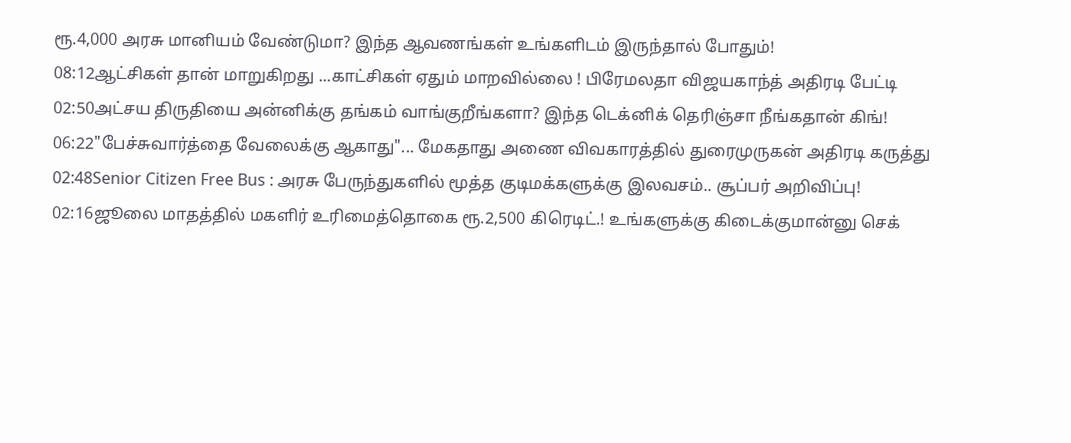ரூ.4,000 அரசு மானியம் வேண்டுமா? இந்த ஆவணங்கள் உங்களிடம் இருந்தால் போதும்!
08:12ஆட்சிகள் தான் மாறுகிறது ...காட்சிகள் ஏதும் மாறவில்லை ! பிரேமலதா விஜயகாந்த் அதிரடி பேட்டி
02:50அட்சய திருதியை அன்னிக்கு தங்கம் வாங்குறீங்களா? இந்த டெக்னிக் தெரிஞ்சா நீங்கதான் கிங்!
06:22"பேச்சுவார்த்தை வேலைக்கு ஆகாது"... மேகதாது அணை விவகாரத்தில் துரைமுருகன் அதிரடி கருத்து
02:48Senior Citizen Free Bus : அரசு பேருந்துகளில் மூத்த குடிமக்களுக்கு இலவசம்.. சூப்பர் அறிவிப்பு!
02:16ஜூலை மாதத்தில் மகளிர் உரிமைத்தொகை ரூ.2,500 கிரெடிட்.! உங்களுக்கு கிடைக்குமான்னு செக்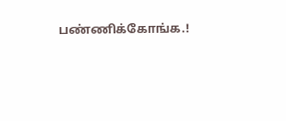பண்ணிக்கோங்க.!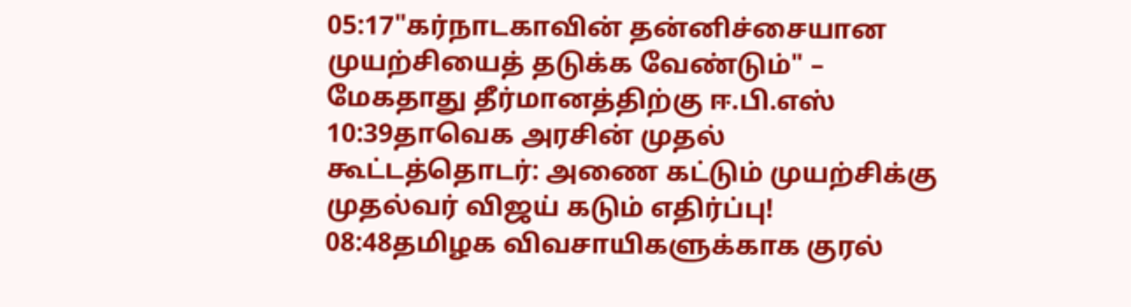05:17"கர்நாடகாவின் தன்னிச்சையான முயற்சியைத் தடுக்க வேண்டும்" – மேகதாது தீர்மானத்திற்கு ஈ.பி.எஸ்
10:39தாவெக அரசின் முதல் கூட்டத்தொடர்: அணை கட்டும் முயற்சிக்கு முதல்வர் விஜய் கடும் எதிர்ப்பு!
08:48தமிழக விவசாயிகளுக்காக குரல்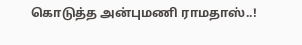கொடுத்த அன்புமணி ராமதாஸ்..!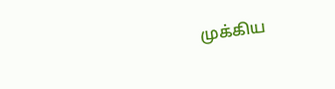முக்கிய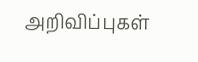அறிவிப்புகள்